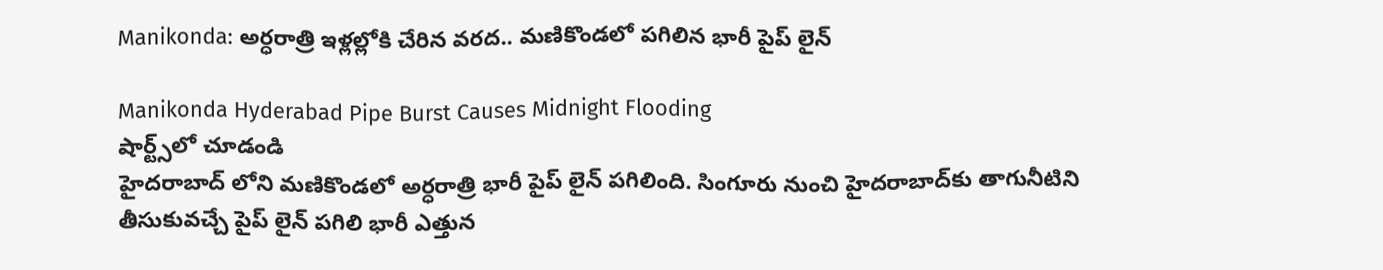Manikonda: అర్ధరాత్రి ఇళ్లల్లోకి చేరిన వరద.. మణికొండలో పగిలిన భారీ పైప్ లైన్

Manikonda Hyderabad Pipe Burst Causes Midnight Flooding
షార్ట్స్‌లో చూడండి
హైదరాబాద్ లోని మణికొండలో అర్ధరాత్రి భారీ పైప్ లైన్ పగిలింది. సింగూరు నుంచి హైదరాబాద్‌కు తాగునీటిని తీసుకువచ్చే పైప్ లైన్ పగిలి భారీ ఎత్తున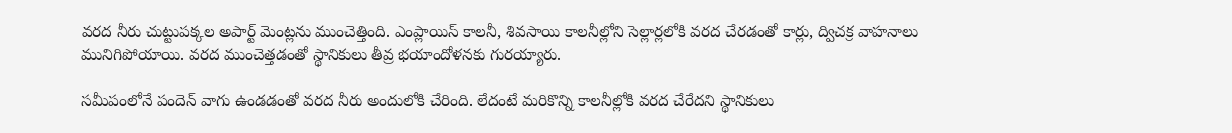వరద నీరు చుట్టుపక్కల అపార్ట్ మెంట్లను ముంచెత్తింది. ఎంప్లాయిస్‌ కాలనీ, శివసాయి కాలనీల్లోని సెల్లార్లలోకి వరద చేరడంతో కార్లు, ద్విచక్ర వాహనాలు మునిగిపోయాయి. వరద ముంచెత్తడంతో స్థానికులు తీవ్ర భయాందోళనకు గురయ్యారు.

సమీపంలోనే పందెన్ వాగు ఉండడంతో వరద నీరు అందులోకి చేరింది. లేదంటే మరికొన్ని కాలనీల్లోకి వరద చేరేదని స్థానికులు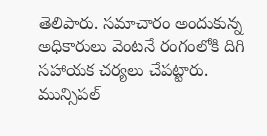తెలిపారు. సమాచారం అందుకున్న అధికారులు వెంటనే రంగంలోకి దిగి సహాయక చర్యలు చేపట్టారు. మున్సిపల్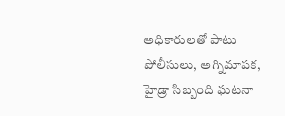అధికారులతో పాటు పోలీసులు, అగ్నిమాపక, హైడ్రా సిబ్బంది ఘటనా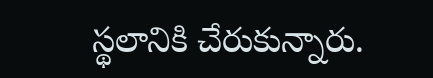స్థలానికి చేరుకున్నారు.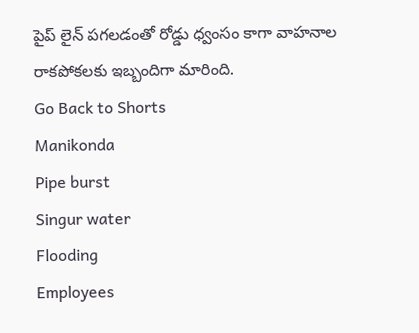పైప్ లైన్ పగలడంతో రోడ్డు ధ్వంసం కాగా వాహనాల రాకపోకలకు ఇబ్బందిగా మారింది.
Go Back to Shorts
Manikonda
Pipe burst
Singur water
Flooding
Employees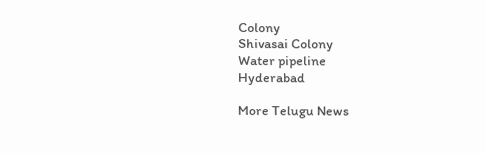Colony
Shivasai Colony
Water pipeline
Hyderabad

More Telugu News